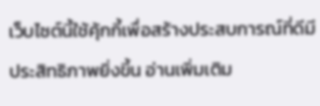เว็บไซต์นี้ใช้คุ้กกี้เพื่อสร้างประสบการณ์ที่ดีมีประสิทธิภาพยิ่งขี้น อ่านเพิ่มเติม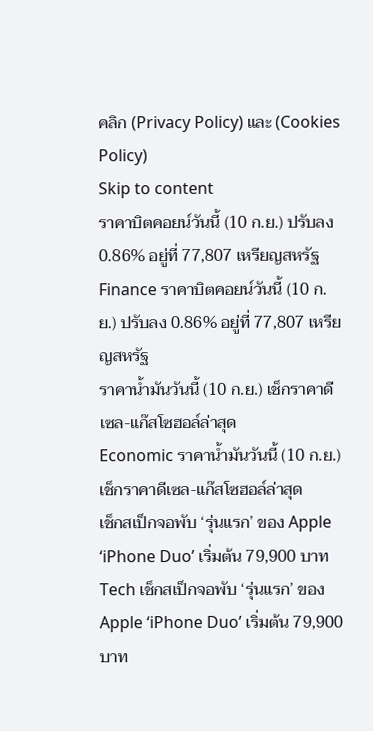คลิก (Privacy Policy) และ (Cookies Policy)
Skip to content
ราคาบิตคอยน์วันนี้ (10 ก.ย.) ปรับลง 0.86% อยู่ที่ 77,807 เหรียญสหรัฐ
Finance ราคาบิตคอยน์วันนี้ (10 ก.ย.) ปรับลง 0.86% อยู่ที่ 77,807 เหรียญสหรัฐ
ราคาน้ำมันวันนี้ (10 ก.ย.) เช็กราคาดีเซล-แก๊สโซฮอล์ล่าสุด
Economic ราคาน้ำมันวันนี้ (10 ก.ย.) เช็กราคาดีเซล-แก๊สโซฮอล์ล่าสุด
เช็กสเป็กจอพับ ‘รุ่นแรก’ ของ Apple ‘iPhone Duo’ เริ่มต้น 79,900 บาท
Tech เช็กสเป็กจอพับ ‘รุ่นแรก’ ของ Apple ‘iPhone Duo’ เริ่มต้น 79,900 บาท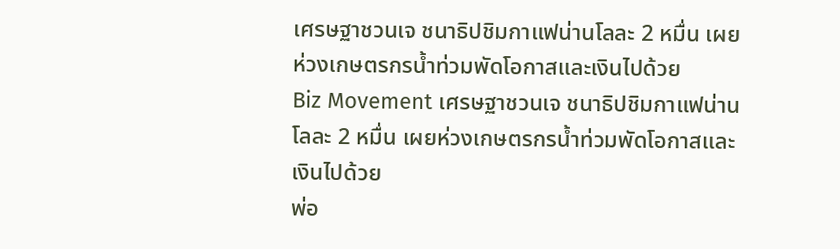เศรษฐาชวนเจ ชนาธิปชิมกาแฟน่านโลละ 2 หมื่น เผยห่วงเกษตรกรน้ำท่วมพัดโอกาสและเงินไปด้วย
Biz Movement เศรษฐาชวนเจ ชนาธิปชิมกาแฟน่านโลละ 2 หมื่น เผยห่วงเกษตรกรน้ำท่วมพัดโอกาสและเงินไปด้วย
พ่อ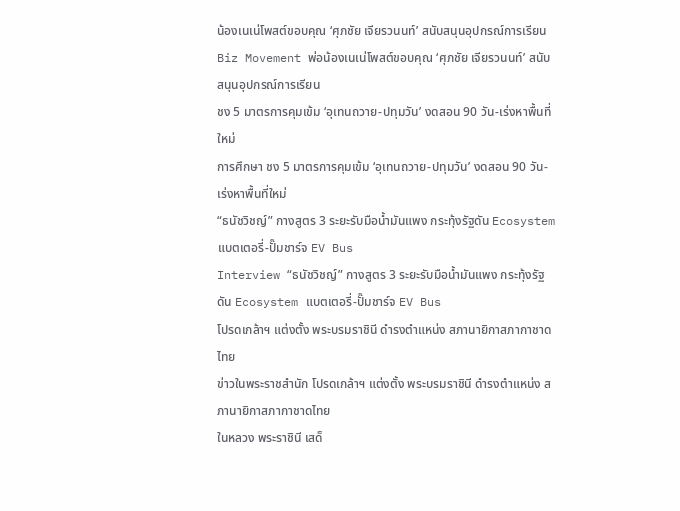น้องเนเน่โพสต์ขอบคุณ ‘ศุภชัย เจียรวนนท์’ สนับสนุนอุปกรณ์การเรียน
Biz Movement พ่อน้องเนเน่โพสต์ขอบคุณ ‘ศุภชัย เจียรวนนท์’ สนับสนุนอุปกรณ์การเรียน
ชง 5 มาตรการคุมเข้ม ‘อุเทนถวาย-ปทุมวัน’ งดสอน 90 วัน-เร่งหาพื้นที่ใหม่
การศึกษา ชง 5 มาตรการคุมเข้ม ‘อุเทนถวาย-ปทุมวัน’ งดสอน 90 วัน-เร่งหาพื้นที่ใหม่
“ธนัชวิชญ์” กางสูตร 3 ระยะรับมือน้ำมันแพง กระทุ้งรัฐดัน Ecosystem แบตเตอรี่-ปั๊มชาร์จ EV Bus
Interview “ธนัชวิชญ์” กางสูตร 3 ระยะรับมือน้ำมันแพง กระทุ้งรัฐดัน Ecosystem แบตเตอรี่-ปั๊มชาร์จ EV Bus
โปรดเกล้าฯ แต่งตั้ง พระบรมราชินี ดำรงตำแหน่ง สภานายิกาสภากาชาดไทย
ข่าวในพระราชสำนัก โปรดเกล้าฯ แต่งตั้ง พระบรมราชินี ดำรงตำแหน่ง สภานายิกาสภากาชาดไทย
ในหลวง พระราชินี เสด็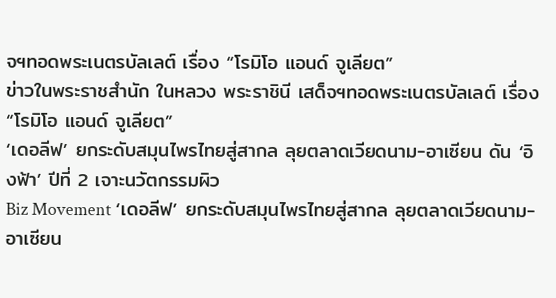จฯทอดพระเนตรบัลเลต์ เรื่อง “โรมิโอ แอนด์ จูเลียต”
ข่าวในพระราชสำนัก ในหลวง พระราชินี เสด็จฯทอดพระเนตรบัลเลต์ เรื่อง “โรมิโอ แอนด์ จูเลียต”
‘เดอลีฟ’ ยกระดับสมุนไพรไทยสู่สากล ลุยตลาดเวียดนาม-อาเซียน ดัน ‘อิงฟ้า’ ปีที่ 2 เจาะนวัตกรรมผิว
Biz Movement ‘เดอลีฟ’ ยกระดับสมุนไพรไทยสู่สากล ลุยตลาดเวียดนาม-อาเซียน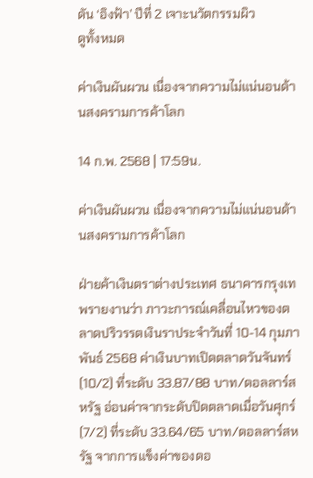ดัน ‘อิงฟ้า’ ปีที่ 2 เจาะนวัตกรรมผิว
ดูทั้งหมด

ค่าเงินผันผวน เนื่องจากความไม่แน่นอนด้านสงครามการค้าโลก

14 ก.พ. 2568 | 17:59น.

ค่าเงินผันผวน เนื่องจากความไม่แน่นอนด้านสงครามการค้าโลก

ฝ่ายค้าเงินตราต่างประเทศ ธนาคารกรุงเทพรายงานว่า ภาวะการณ์เคลื่อนไหวของตลาดปริวรรตเงินราประจำวันที่ 10-14 กุมภาพันธ์ 2568 ค่าเงินบาทเปิดตลาดวันจันทร์ (10/2) ที่ระดับ 33.87/88 บาท/ดอลลาร์สหรัฐ อ่อนค่าจากระดับปิดตลาดเมื่อวันศุกร์ (7/2) ที่ระดับ 33.64/65 บาท/ดอลลาร์สหรัฐ จากการแข็งค่าของดอ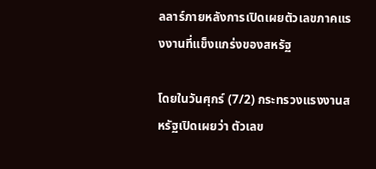ลลาร์ภายหลังการเปิดเผยตัวเลขภาคแรงงานที่แข็งแกร่งของสหรัฐ

โดยในวันศุกร์ (7/2) กระทรวงแรงงานสหรัฐเปิดเผยว่า ตัวเลข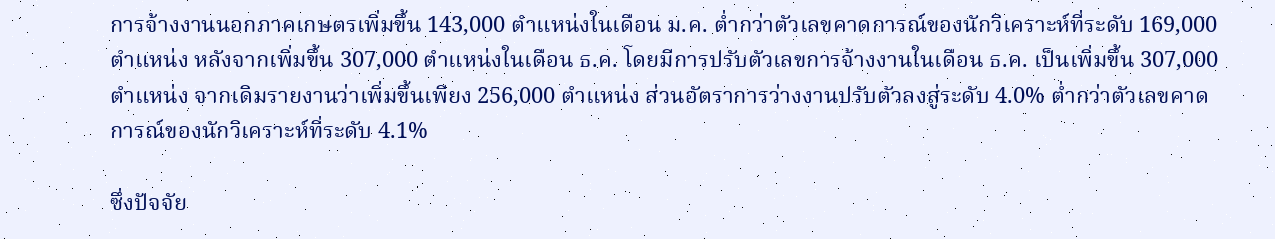การจ้างงานนอกภาคเกษตรเพิ่มขึ้น 143,000 ตำแหน่งในเดือน ม.ค. ต่ำกว่าตัวเลขคาดการณ์ของนักวิเคราะห์ที่ระดับ 169,000 ตำแหน่ง หลังจากเพิ่มขึ้น 307,000 ตำแหน่งในเดือน ธ.ค. โดยมีการปรับตัวเลขการจ้างงานในเดือน ธ.ค. เป็นเพิ่มขึ้น 307,000 ตำแหน่ง จากเดิมรายงานว่าเพิ่มขึ้นเพียง 256,000 ตำแหน่ง ส่วนอัตราการว่างงานปรับตัวลงสู่ระดับ 4.0% ต่ำกว่าตัวเลขคาดการณ์ของนักวิเคราะห์ที่ระดับ 4.1%

ซึ่งปัจจัย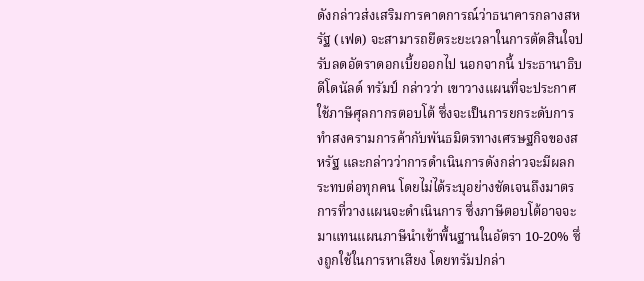ดังกล่าวส่งเสริมการคาดการณ์ว่าธนาคารกลางสหรัฐ (เฟด) จะสามารถยืดระยะเวลาในการตัดสินใจปรับลดอัตราดอกเบี้ยออกไป นอกจากนี้ ประธานาธิบดีโดนัลด์ ทรัมป์ กล่าวว่า เขาวางแผนที่จะประกาศใช้ภาษีศุลกากรตอบโต้ ซึ่งจะเป็นการยกระดับการทำสงครามการค้ากับพันธมิตรทางเศรษฐกิจของสหรัฐ และกล่าวว่าการดำเนินการดังกล่าวจะมีผลกระทบต่อทุกคน โดยไม่ได้ระบุอย่างชัดเจนถึงมาตรการที่วางแผนจะดำเนินการ ซึ่งภาษีตอบโต้อาจจะมาแทนแผนภาษีนำเข้าพื้นฐานในอัตรา 10-20% ซึ่งถูกใช้ในการหาเสียง โดยทรัมปกล่า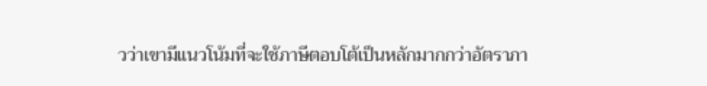วว่าเขามีแนวโน้มที่จะใช้ภาษีตอบโต้เป็นหลักมากกว่าอัตราภา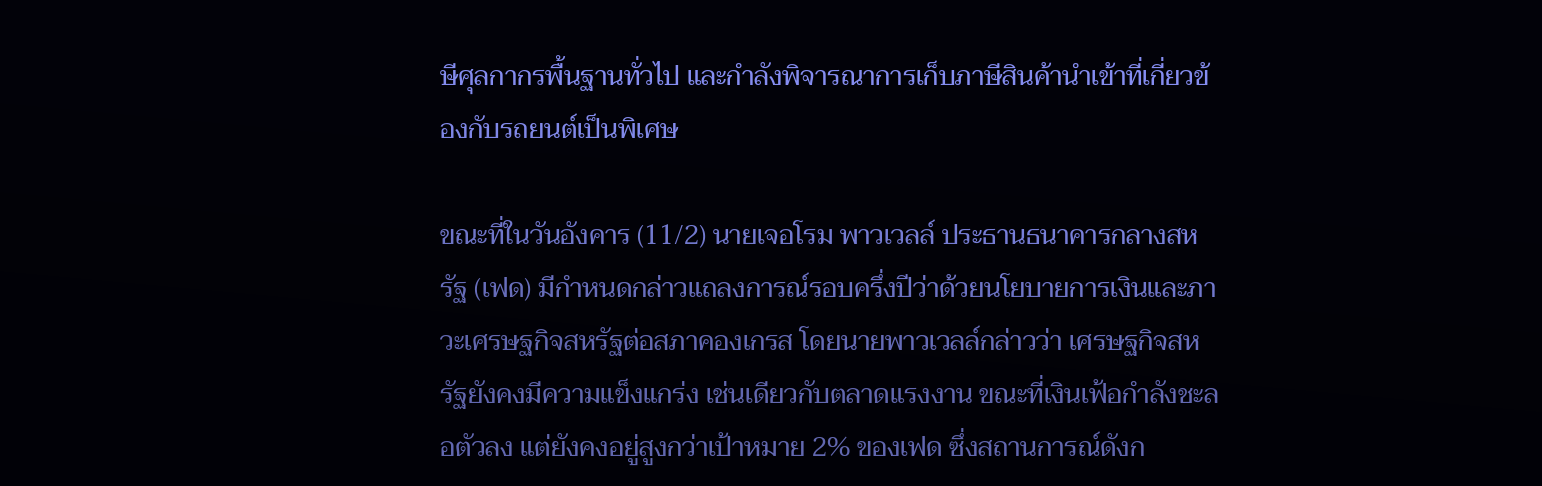ษีศุลกากรพื้นฐานทั่วไป และกำลังพิจารณาการเก็บภาษีสินค้านำเข้าที่เกี่ยวข้องกับรถยนต์เป็นพิเศษ

ขณะที่ในวันอังคาร (11/2) นายเจอโรม พาวเวลล์ ประธานธนาคารกลางสหรัฐ (เฟด) มีกำหนดกล่าวแถลงการณ์รอบครึ่งปีว่าด้วยนโยบายการเงินและภาวะเศรษฐกิจสหรัฐต่อสภาคองเกรส โดยนายพาวเวลล์กล่าวว่า เศรษฐกิจสหรัฐยังคงมีความแข็งแกร่ง เช่นเดียวกับตลาดแรงงาน ขณะที่เงินเฟ้อกำลังชะลอตัวลง แต่ยังคงอยู่สูงกว่าเป้าหมาย 2% ของเฟด ซึ่งสถานการณ์ดังก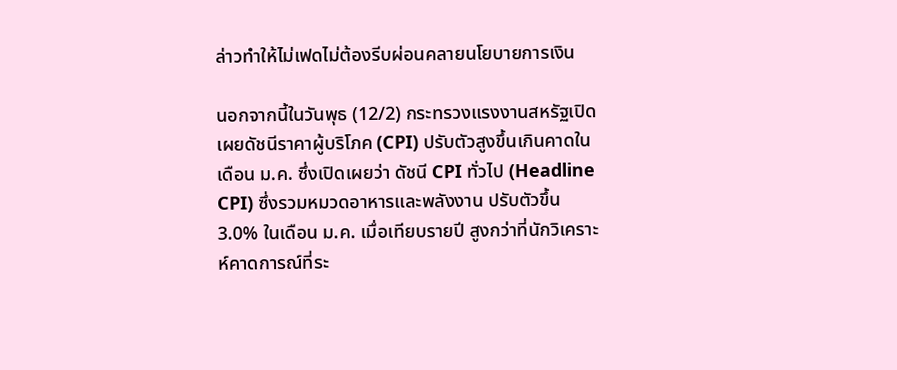ล่าวทำให้ไม่เฟดไม่ต้องรีบผ่อนคลายนโยบายการเงิน

นอกจากนี้ในวันพุธ (12/2) กระทรวงแรงงานสหรัฐเปิดเผยดัชนีราคาผู้บริโภค (CPI) ปรับตัวสูงขึ้นเกินคาดในเดือน ม.ค. ซึ่งเปิดเผยว่า ดัชนี CPI ทั่วไป (Headline CPI) ซึ่งรวมหมวดอาหารและพลังงาน ปรับตัวขึ้น 3.0% ในเดือน ม.ค. เมื่อเทียบรายปี สูงกว่าที่นักวิเคราะห์คาดการณ์ที่ระ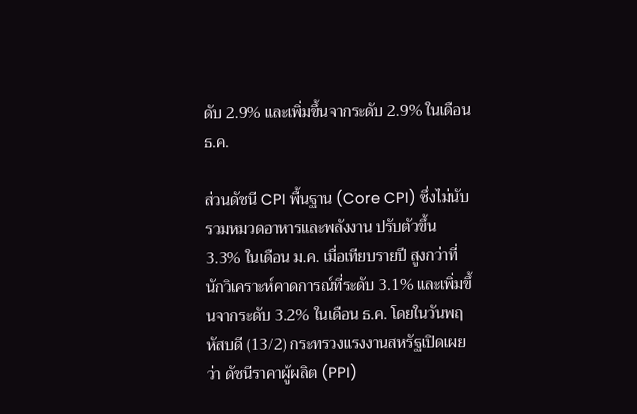ดับ 2.9% และเพิ่มขึ้นจากระดับ 2.9% ในเดือน ธ.ค.

ส่วนดัชนี CPI พื้นฐาน (Core CPI) ซึ่งไม่นับรวมหมวดอาหารและพลังงาน ปรับตัวขึ้น 3.3% ในเดือน ม.ค. เมื่อเทียบรายปี สูงกว่าที่นักวิเคราะห์คาดการณ์ที่ระดับ 3.1% และเพิ่มขึ้นจากระดับ 3.2% ในเดือน ธ.ค. โดยในวันพฤหัสบดี (13/2) กระทรวงแรงงานสหรัฐเปิดเผยว่า ดัชนีราคาผู้ผลิต (PPI)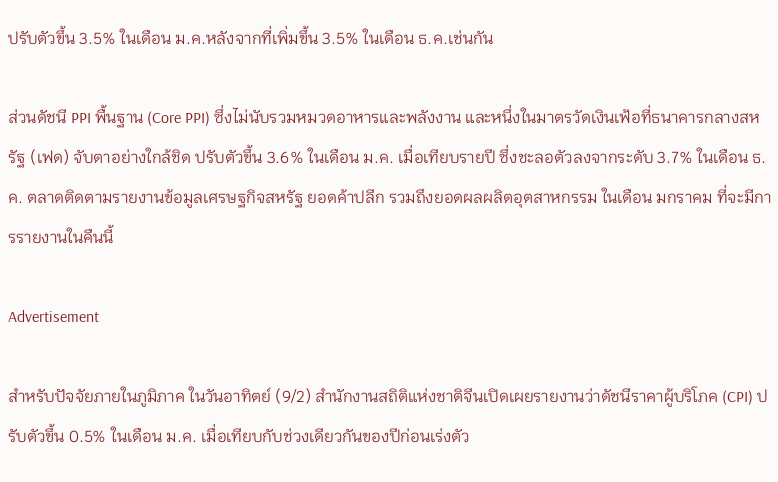ปรับตัวขึ้น 3.5% ในเดือน ม.ค.หลังจากที่เพิ่มขึ้น 3.5% ในเดือน ธ.ค.เช่นกัน

ส่วนดัชนี PPI พื้นฐาน (Core PPI) ซึ่งไม่นับรวมหมวดอาหารและพลังงาน และหนึ่งในมาตรวัดเงินเฟ้อที่ธนาคารกลางสหรัฐ (เฟด) จับตาอย่างใกล้ชิด ปรับตัวขึ้น 3.6% ในเดือน ม.ค. เมื่อเทียบรายปี ซึ่งชะลอตัวลงจากระดับ 3.7% ในเดือน ธ.ค. ตลาดติดตามรายงานข้อมูลเศรษฐกิจสหรัฐ ยอดค้าปลีก รวมถึงยอดผลผลิตอุตสาหกรรม ในเดือน มกราคม ที่จะมีการรายงานในคืนนี้

Advertisement

สำหรับปัจจัยภายในภูมิภาค ในวันอาทิตย์ (9/2) สำนักงานสถิติแห่งชาติจีนเปิดเผยรายงานว่าดัชนีราคาผู้บริโภค (CPI) ปรับตัวขึ้น 0.5% ในเดือน ม.ค. เมื่อเทียบกับช่วงเดียวกันของปีก่อนเร่งตัว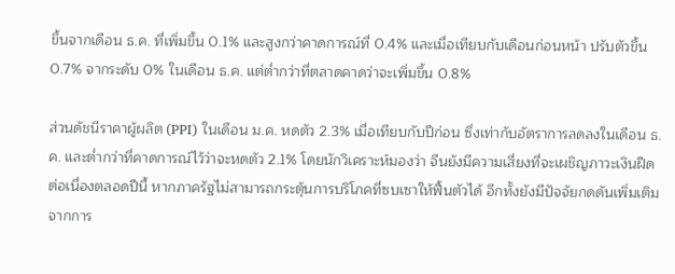ขึ้นจากเดือน ธ.ค. ที่เพิ่มขึ้น 0.1% และสูงกว่าคาดการณ์ที่ 0.4% และเมื่อเทียบกับเดือนก่อนหน้า ปรับตัวขึ้น 0.7% จากระดับ 0% ในเดือน ธ.ค. แต่ต่ำกว่าที่ตลาดคาดว่าจะเพิ่มขึ้น 0.8%

ส่วนดัชนีราคาผู้ผลิต (PPI) ในเดือน ม.ค. หดตัว 2.3% เมื่อเทียบกับปีก่อน ซึ่งเท่ากับอัตราการลดลงในเดือน ธ.ค. และต่ำกว่าที่คาดการณ์ไว้ว่าจะหดตัว 2.1% โดยนักวิเคราะห์มองว่า จีนยังมีความเสี่ยงที่จะเผชิญภาวะเงินฝืดต่อเนื่องตลอดปีนี้ หากภาครัฐไม่สามารถกระตุ้นการบริโภคที่ซบเซาให้ฟื้นตัวได้ อีกทั้งยังมีปัจจัยกดดันเพิ่มเติมจากการ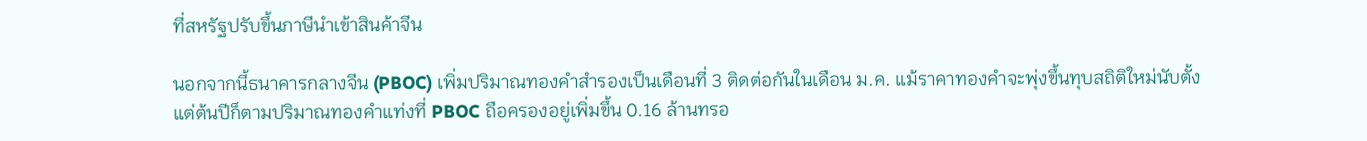ที่สหรัฐปรับขึ้นภาษีนำเข้าสินค้าจีน

นอกจากนี้ธนาคารกลางจีน (PBOC) เพิ่มปริมาณทองคำสำรองเป็นเดือนที่ 3 ติดต่อกันในเดือน ม.ค. แม้ราคาทองคำจะพุ่งขึ้นทุบสถิติใหม่นับตั้งแต่ต้นปีก็ตามปริมาณทองคำแท่งที่ PBOC ถือครองอยู่เพิ่มขึ้น 0.16 ล้านทรอ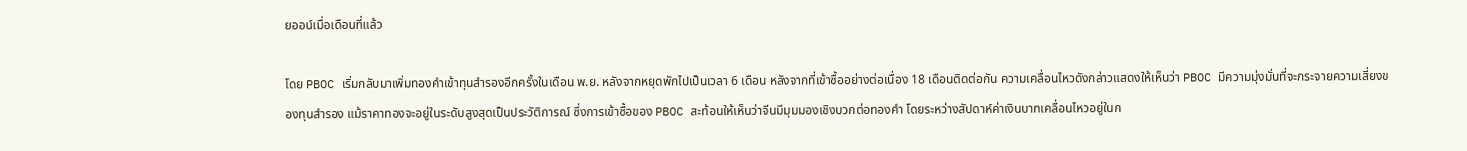ยออน์เมื่อเดือนที่แล้ว

โดย PBOC เริ่มกลับมาเพิ่มทองคำเข้าทุนสำรองอีกครั้งในเดือน พ.ย. หลังจากหยุดพักไปเป็นเวลา 6 เดือน หลังจากที่เข้าซื้ออย่างต่อเนื่อง 18 เดือนติดต่อกัน ความเคลื่อนไหวดังกล่าวแสดงให้เห็นว่า PBOC มีความมุ่งมั่นที่จะกระจายความเสี่ยงของทุนสำรอง แม้ราคาทองจะอยู่ในระดับสูงสุดเป็นประวัติการณ์ ซึ่งการเข้าซื้อของ PBOC สะท้อนให้เห็นว่าจีนมีมุมมองเชิงบวกต่อทองคำ โดยระหว่างสัปดาห์ค่าเงินบาทเคลื่อนไหวอยู่ในก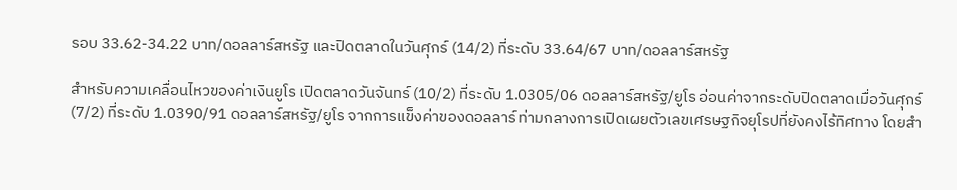รอบ 33.62-34.22 บาท/ดอลลาร์สหรัฐ และปิดตลาดในวันศุกร์ (14/2) ที่ระดับ 33.64/67 บาท/ดอลลาร์สหรัฐ

สำหรับความเคลื่อนไหวของค่าเงินยูโร เปิดตลาดวันจันทร์ (10/2) ที่ระดับ 1.0305/06 ดอลลาร์สหรัฐ/ยูโร อ่อนค่าจากระดับปิดตลาดเมื่อวันศุกร์ (7/2) ที่ระดับ 1.0390/91 ดอลลาร์สหรัฐ/ยูโร จากการแข็งค่าของดอลลาร์ ท่ามกลางการเปิดเผยตัวเลขเศรษฐกิจยุโรปที่ยังคงไร้ทิศทาง โดยสำ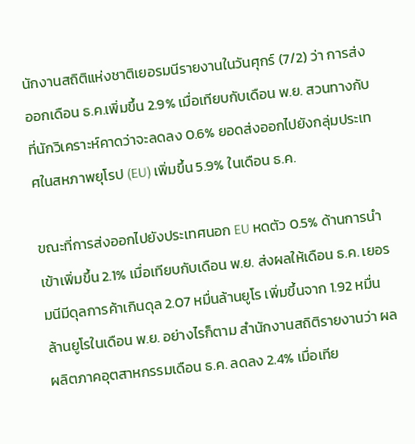นักงานสถิติแห่งชาติเยอรมนีรายงานในวันศุกร์ (7/2) ว่า การส่งออกเดือน ธ.ค.เพิ่มขึ้น 2.9% เมื่อเทียบกับเดือน พ.ย. สวนทางกับที่นักวิเคราะห์คาดว่าจะลดลง 0.6% ยอดส่งออกไปยังกลุ่มประเทศในสหภาพยุโรป (EU) เพิ่มขึ้น 5.9% ในเดือน ธ.ค.

ขณะที่การส่งออกไปยังประเทศนอก EU หดตัว 0.5% ด้านการนำเข้าเพิ่มขึ้น 2.1% เมื่อเทียบกับเดือน พ.ย. ส่งผลให้เดือน ธ.ค. เยอรมนีมีดุลการค้าเกินดุล 2.07 หมื่นล้านยูโร เพิ่มขึ้นจาก 1.92 หมื่นล้านยูโรในเดือน พ.ย. อย่างไรก็ตาม สำนักงานสถิติรายงานว่า ผลผลิตภาคอุตสาหกรรมเดือน ธ.ค. ลดลง 2.4% เมื่อเทีย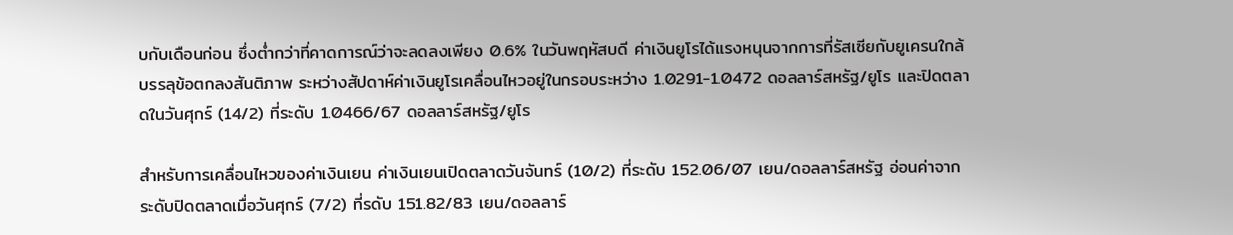บกับเดือนก่อน ซึ่งต่ำกว่าที่คาดการณ์ว่าจะลดลงเพียง 0.6% ในวันพฤหัสบดี ค่าเงินยูโรได้แรงหนุนจากการที่รัสเซียกับยูเครนใกล้บรรลุข้อตกลงสันติภาพ ระหว่างสัปดาห์ค่าเงินยูโรเคลื่อนไหวอยู่ในกรอบระหว่าง 1.0291-1.0472 ดอลลาร์สหรัฐ/ยูโร และปิดตลาดในวันศุกร์ (14/2) ที่ระดับ 1.0466/67 ดอลลาร์สหรัฐ/ยูโร

สำหรับการเคลื่อนไหวของค่าเงินเยน ค่าเงินเยนเปิดตลาดวันจันทร์ (10/2) ที่ระดับ 152.06/07 เยน/ดอลลาร์สหรัฐ อ่อนค่าจากระดับปิดตลาดเมื่อวันศุกร์ (7/2) ที่รดับ 151.82/83 เยน/ดอลลาร์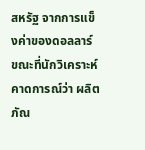สหรัฐ จากการแข็งค่าของดอลลาร์ ขณะที่นักวิเคราะห์คาดการณ์ว่า ผลิตภัณ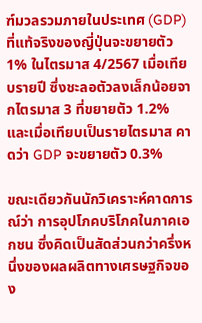ฑ์มวลรวมภายในประเทศ (GDP) ที่แท้จริงของญี่ปุ่นจะขยายตัว 1% ในไตรมาส 4/2567 เมื่อเทียบรายปี ซึ่งชะลอตัวลงเล็กน้อยจากไตรมาส 3 ที่ขยายตัว 1.2% และเมื่อเทียบเป็นรายไตรมาส คาดว่า GDP จะขยายตัว 0.3%

ขณะเดียวกันนักวิเคราะห์คาดการณ์ว่า การอุปโภคบริโภคในภาคเอกชน ซึ่งคิดเป็นสัดส่วนกว่าครึ่งหนึ่งของผลผลิตทางเศรษฐกิจของ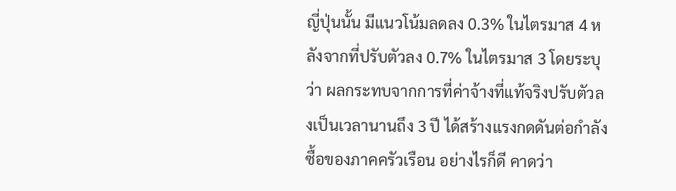ญี่ปุ่นนั้น มีแนวโน้มลดลง 0.3% ในไตรมาส 4 หลังจากที่ปรับตัวลง 0.7% ในไตรมาส 3 โดยระบุว่า ผลกระทบจากการที่ค่าจ้างที่แท้จริงปรับตัวลงเป็นเวลานานถึง 3 ปี ได้สร้างแรงกดดันต่อกำลังซื้อของภาคครัวเรือน อย่างไรก็ดี คาดว่า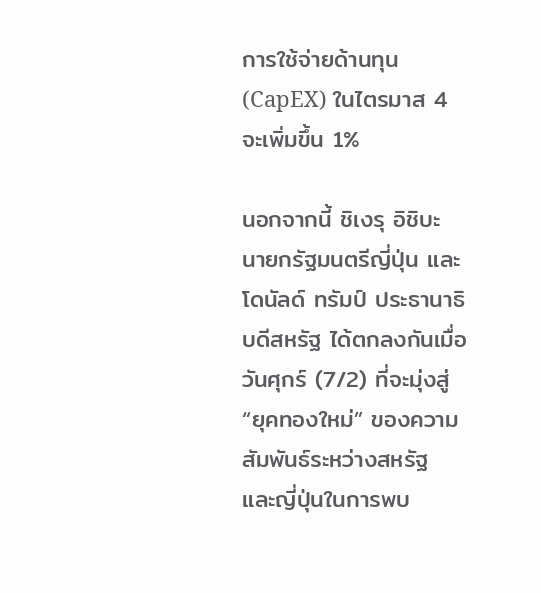การใช้จ่ายด้านทุน (CapEX) ในไตรมาส 4 จะเพิ่มขึ้น 1%

นอกจากนี้ ชิเงรุ อิชิบะ นายกรัฐมนตรีญี่ปุ่น และโดนัลด์ ทรัมป์ ประธานาธิบดีสหรัฐ ได้ตกลงกันเมื่อวันศุกร์ (7/2) ที่จะมุ่งสู่ “ยุคทองใหม่” ของความสัมพันธ์ระหว่างสหรัฐ และญี่ปุ่นในการพบ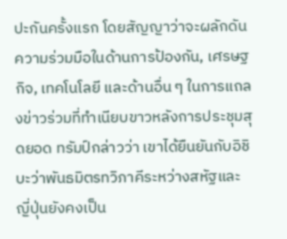ปะกันครั้งแรก โดยสัญญาว่าจะผลักดันความร่วมมือในด้านการป้องกัน, เศรษฐกิจ, เทคโนโลยี และด้านอื่น ๆ ในการแถลงข่าวร่วมที่ทำเนียบขาวหลังการประชุมสุดยอด ทรัมป์กล่าวว่า เขาได้ยืนยันกับอิชิบะว่าพันธมิตรทวิภาคีระหว่างสหัฐและญี่ปุ่นยังคงเป็น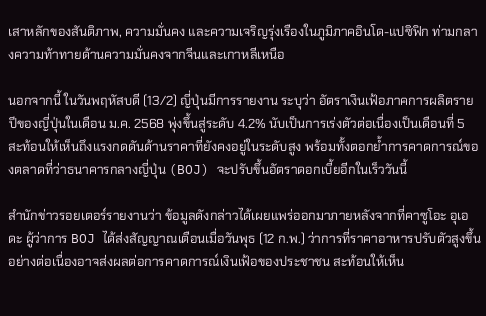เสาหลักของสันติภาพ, ความมั่นคง และความเจริญรุ่งเรืองในภูมิภาคอินโด-แปซิฟิก ท่ามกลางความท้าทายด้านความมั่นคงจากจีนและเกาหลีเหนือ

นอกจากนี้ ในวันพฤหัสบดี (13/2) ญี่ปุ่นมีการรายงาน ระบุว่า อัตราเงินเฟ้อภาคการผลิตรายปีของญี่ปุ่นในเดือน ม.ค. 2568 พุ่งขึ้นสู่ระดับ 4.2% นับเป็นการเร่งตัวต่อเนื่องเป็นเดือนที่ 5 สะท้อนให้เห็นถึงแรงกดดันด้านราคาที่ยังคงอยู่ในระดับสูง พร้อมทั้งตอกย้ำการคาดการณ์ของตลาดที่ว่าธนาคารกลางญี่ปุ่น (BOJ) จะปรับขึ้นอัตราดอกเบี้ยอีกในเร็ววันนี้

สำนักข่าวรอยเตอร์รายงานว่า ข้อมูลดังกล่าวได้เผยแพร่ออกมาภายหลังจากที่คาซูโอะ อุเอดะ ผู้ว่าการ BOJ ได้ส่งสัญญาณเตือนเมื่อวันพุธ (12 ก.พ.) ว่าการที่ราคาอาหารปรับตัวสูงขึ้นอย่างต่อเนื่องอาจส่งผลต่อการคาดการณ์เงินเฟ้อของประชาชน สะท้อนให้เห็น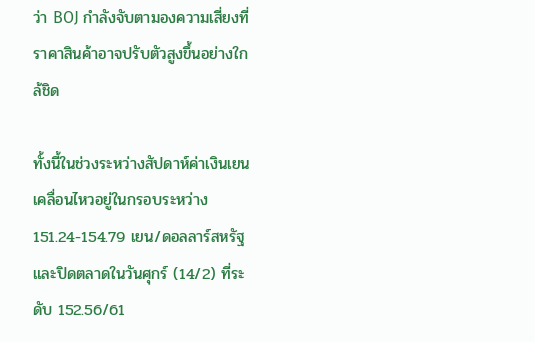ว่า BOJ กำลังจับตามองความเสี่ยงที่ราคาสินค้าอาจปรับตัวสูงขึ้นอย่างใกล้ชิด

ทั้งนี้ในช่วงระหว่างสัปดาห์ค่าเงินเยนเคลื่อนไหวอยู่ในกรอบระหว่าง 151.24-154.79 เยน/ดอลลาร์สหรัฐ และปิดตลาดในวันศุกร์ (14/2) ที่ระดับ 152.56/61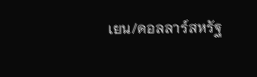เยน/ดอลลาร์สหรัฐ